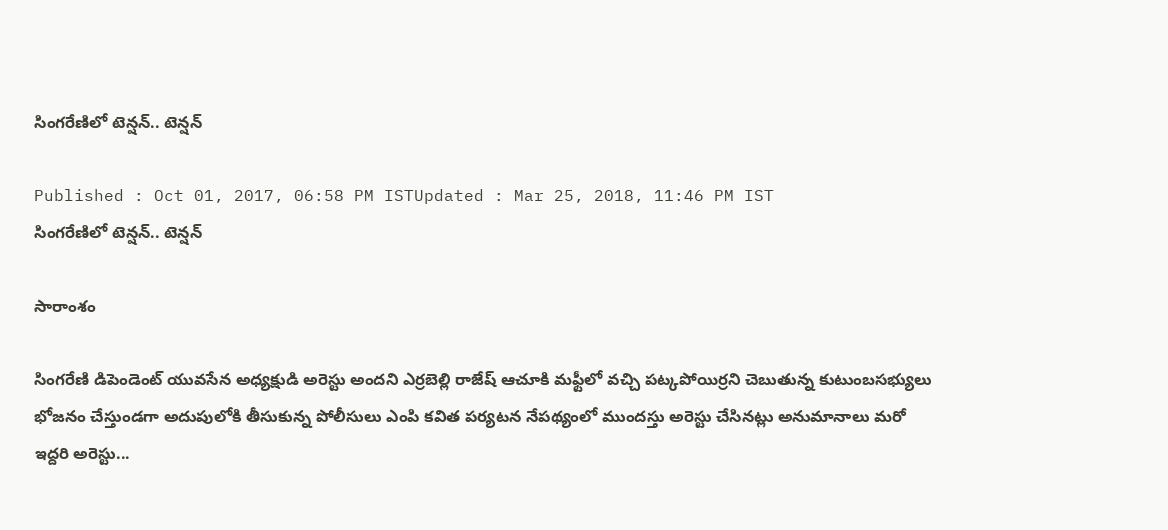సింగరేణిలో టెన్షన్.. టెన్షన్

Published : Oct 01, 2017, 06:58 PM ISTUpdated : Mar 25, 2018, 11:46 PM IST
సింగరేణిలో టెన్షన్.. టెన్షన్

సారాంశం

సింగరేణి డిపెండెంట్ యువసేన అధ్యక్షుడి అరెస్టు అందని ఎర్రబెల్లి రాజేష్ ఆచూకి మఫ్టీలో వచ్చి పట్కపోయిర్రని చెబుతున్న కుటుంబసభ్యులు భోజనం చేస్తుండగా అదుపులోకి తీసుకున్న పోలీసులు ఎంపి కవిత పర్యటన నేపథ్యంలో ముందస్తు అరెస్టు చేసినట్లు అనుమానాలు మరో ఇద్దరి అరెస్టు...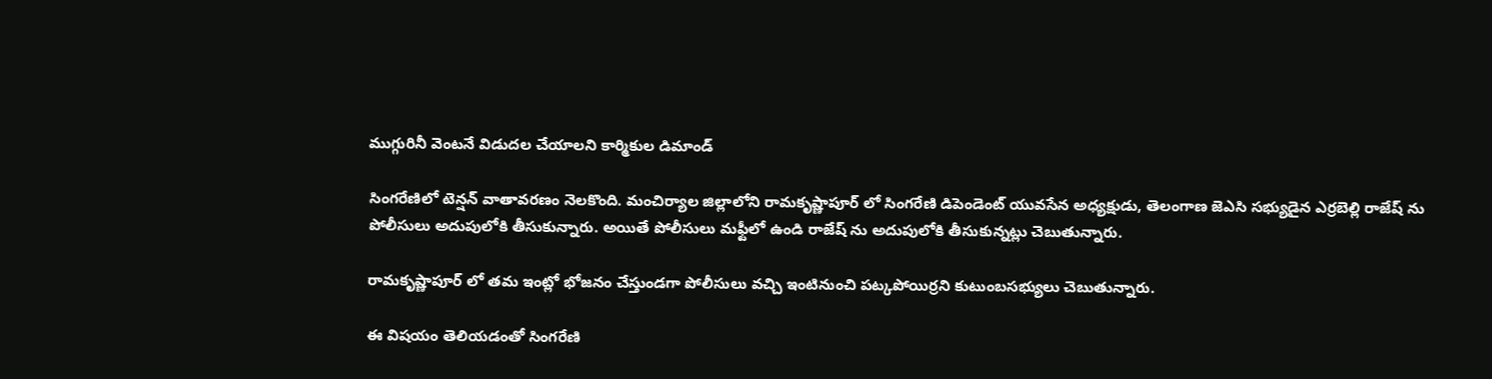ముగ్గురినీ వెంటనే విడుదల చేయాలని కార్మికుల డిమాండ్

సింగరేణిలో టెన్షన్ వాతావరణం నెలకొంది. మంచిర్యాల జిల్లాలోని రామకృష్ణాపూర్ లో సింగరేణి డిపెండెంట్ యువసేన అధ్యక్షుడు, తెలంగాణ జెఎసి సభ్యుడైన ఎర్రబెల్లి రాజేష్ ను పోలీసులు అదుపులోకి తీసుకున్నారు. అయితే పోలీసులు మఫ్టీలో ఉండి రాజేష్ ను అదుపులోకి తీసుకున్నట్లు చెబుతున్నారు.

రామకృష్ణాపూర్ లో తమ ఇంట్లో భోజనం చేస్తుండగా పోలీసులు వచ్చి ఇంటినుంచి పట్కపోయిర్రని కుటుంబసభ్యులు చెబుతున్నారు.

ఈ విషయం తెలియడంతో సింగరేణి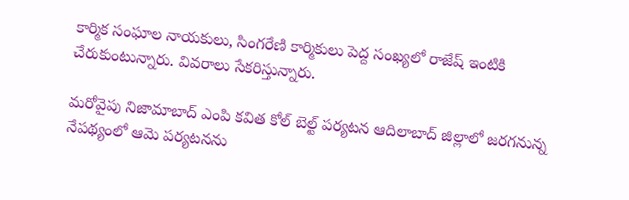కార్మిక సంఘాల నాయకులు, సింగరేణి కార్మికులు పెద్ద సంఖ్యలో రాజేష్ ఇంటికి చేరుకుంటున్నారు. వివరాలు సేకరిస్తున్నారు.

మరోవైపు నిజామాబాద్ ఎంపి కవిత కోల్ బెల్ట్ పర్యటన ఆదిలాబాద్ జిల్లాలో జరగనున్న నేపథ్యంలో ఆమె పర్యటనను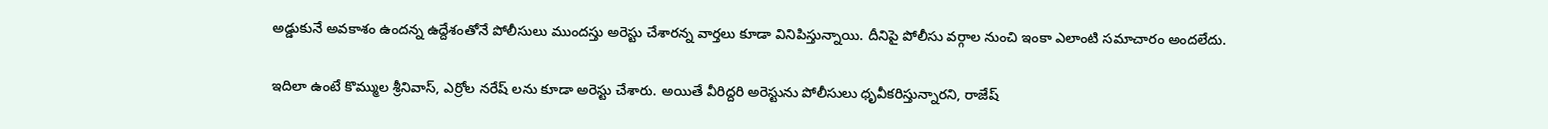అడ్డుకునే అవకాశం ఉందన్న ఉద్దేశంతోనే పోలీసులు ముందస్తు అరెస్టు చేశారన్న వార్తలు కూడా వినిపిస్తున్నాయి. దీనిపై పోలీసు వర్గాల నుంచి ఇంకా ఎలాంటి సమాచారం అందలేదు.

ఇదిలా ఉంటే కొమ్ముల శ్రీనివాస్, ఎర్రోల నరేష్ లను కూడా అరెస్టు చేశారు. అయితే వీరిద్దరి అరెస్టును పోలీసులు ధృవీకరిస్తున్నారని, రాజేష్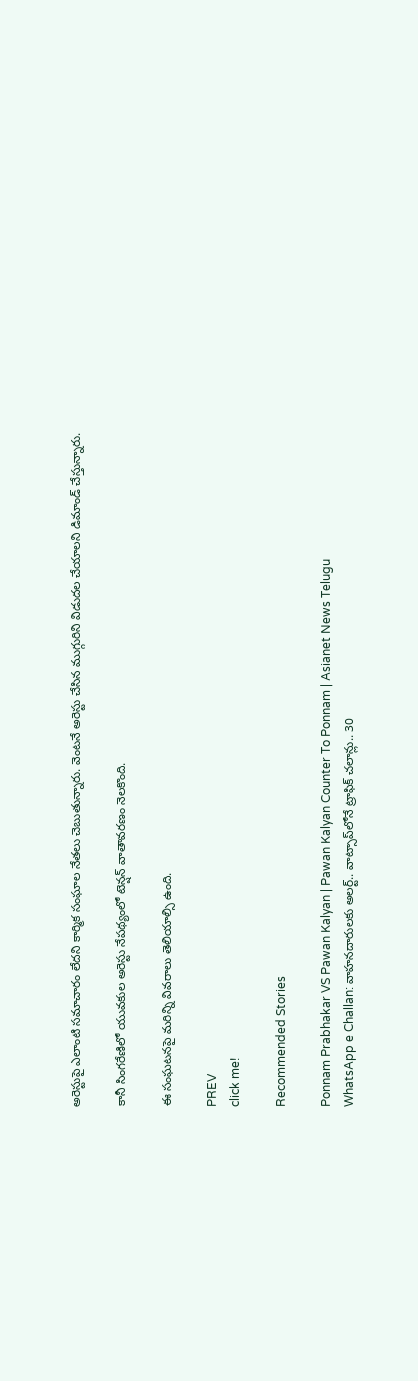అరెస్టుపై ఎలాంటి సమాచారం లేదని కార్మిక సంఘాల నేతలు చెబుతున్నారు. వెంటనే అరెస్టు చేసిన ముగ్గురిని విడుదల చేయాలని డిమాండ్ చేస్తున్నారు.

కానీ సింగరేణిలో యువకుల అరెస్టు నేపథ్యంలో టెన్షన్ వాతావరణం నెలకొంది.

ఈ సంఘటనపై మరిన్ని వివరాలు తెలియాల్సి ఉంది.

PREV
click me!

Recommended Stories

Ponnam Prabhakar VS Pawan Kalyan | Pawan Kalyan Counter To Ponnam | Asianet News Telugu
WhatsApp e Challan: వాహనదారులకు అలర్ట్.. వాట్సాప్‌లోనే ట్రాఫిక్ చలాన్లు.. 30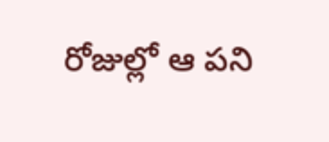రోజుల్లో ఆ పని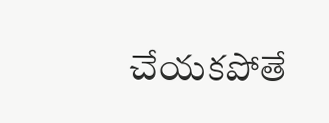చేయకపోతే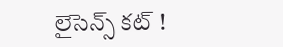లైసెన్స్ కట్ !